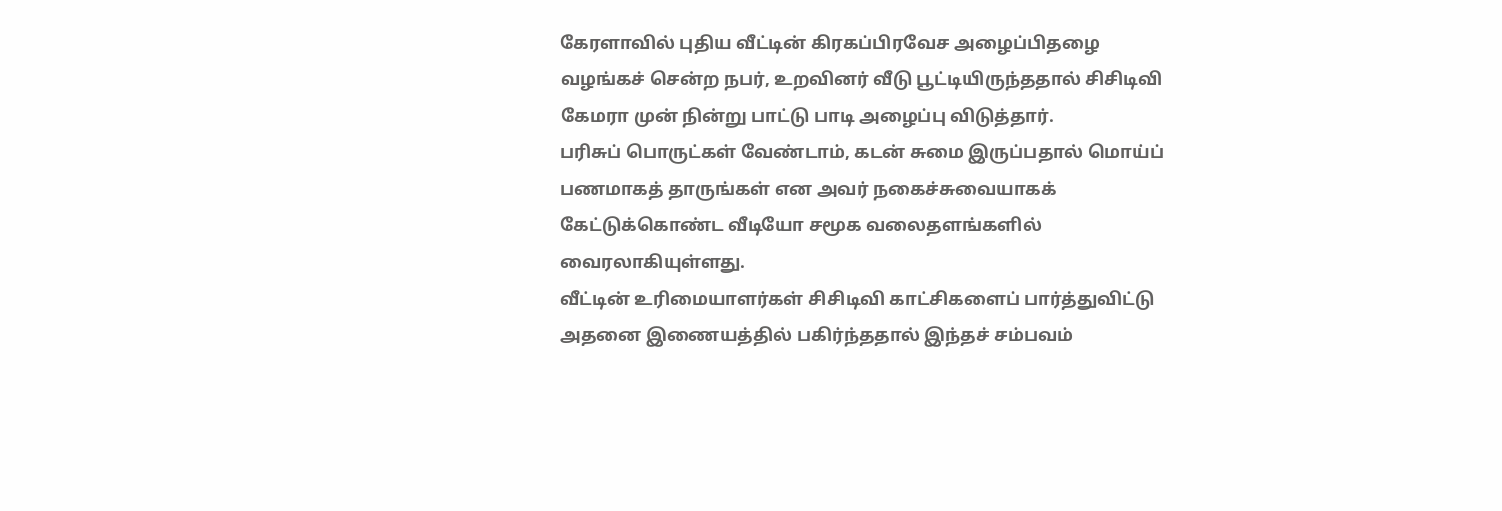கேரளாவில் புதிய வீட்டின் கிரகப்பிரவேச அழைப்பிதழை வழங்கச் சென்ற நபர், உறவினர் வீடு பூட்டியிருந்ததால் சிசிடிவி கேமரா முன் நின்று பாட்டு பாடி அழைப்பு விடுத்தார்.
பரிசுப் பொருட்கள் வேண்டாம், கடன் சுமை இருப்பதால் மொய்ப் பணமாகத் தாருங்கள் என அவர் நகைச்சுவையாகக் கேட்டுக்கொண்ட வீடியோ சமூக வலைதளங்களில் வைரலாகியுள்ளது.
வீட்டின் உரிமையாளர்கள் சிசிடிவி காட்சிகளைப் பார்த்துவிட்டு அதனை இணையத்தில் பகிர்ந்ததால் இந்தச் சம்பவம்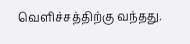வெளிச்சத்திற்கு வந்தது.